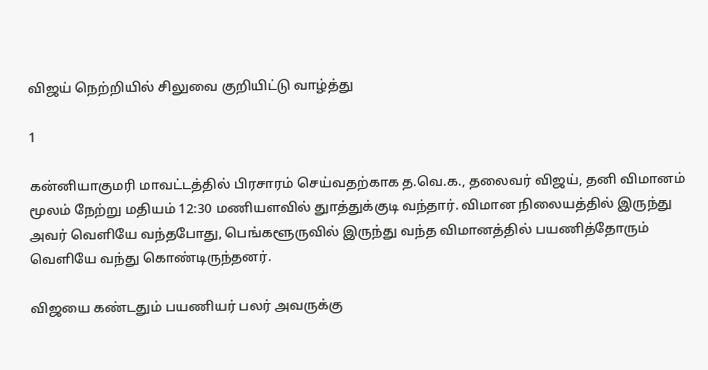விஜய் நெற்றியில் சிலுவை குறியிட்டு வாழ்த்து

1

கன்னியாகுமரி மாவட்டத்தில் பிரசாரம் செய்வதற்காக த.வெ.க., தலைவர் விஜய், தனி விமானம் மூலம் நேற்று மதியம் 12:30 மணியளவில் துாத்துக்குடி வந்தார். விமான நிலையத்தில் இருந்து அவர் வெளியே வந்தபோது, பெங்களூருவில் இருந்து வந்த விமானத்தில் பயணித்தோரும் வெளியே வந்து கொண்டிருந்தனர்.

விஜயை கண்டதும் பயணியர் பலர் அவருக்கு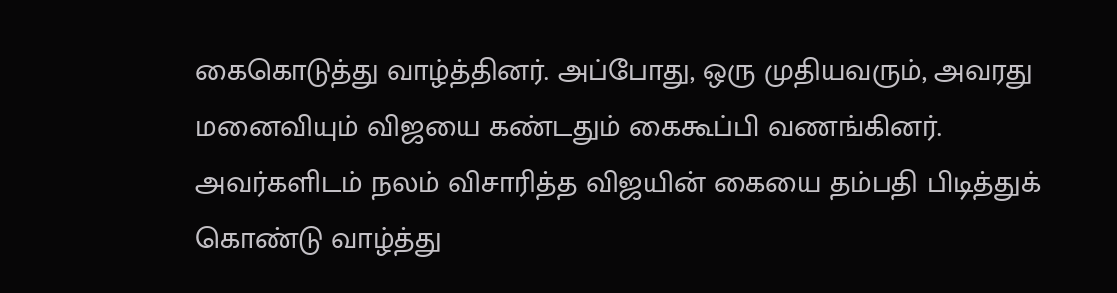கைகொடுத்து வாழ்த்தினர். அப்போது, ஒரு முதியவரும், அவரது மனைவியும் விஜயை கண்டதும் கைகூப்பி வணங்கினர். அவர்களிடம் நலம் விசாரித்த விஜயின் கையை தம்பதி பிடித்துக் கொண்டு வாழ்த்து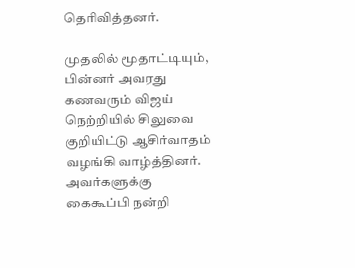தெரிவித்தனர்.

முதலில் மூதாட்டியும், பின்னர் அவரது கணவரும் விஜய் நெற்றியில் சிலுவை குறியிட்டு ஆசிர்வாதம் வழங்கி வாழ்த்தினர். அவர்களுக்கு கைகூப்பி நன்றி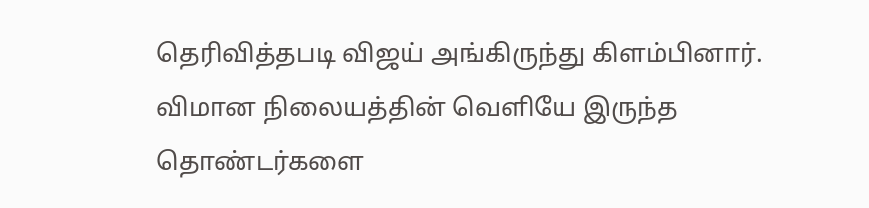தெரிவித்தபடி விஜய் அங்கிருந்து கிளம்பினார். விமான நிலையத்தின் வெளியே இருந்த தொண்டர்களை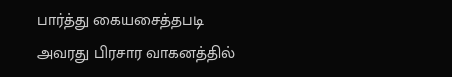பார்த்து கையசைத்தபடி அவரது பிரசார வாகனத்தில்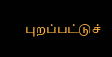புறப்பட்டுச்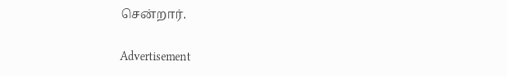சென்றார்.

Advertisement